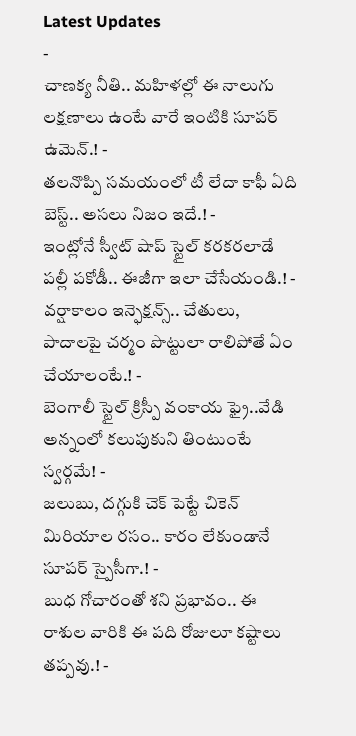Latest Updates
-
చాణక్య నీతి.. మహిళల్లో ఈ నాలుగు లక్షణాలు ఉంటే వారే ఇంటికి సూపర్ ఉమెన్.! -
తలనొప్పి సమయంలో టీ లేదా కాఫీ ఏది బెస్ట్.. అసలు నిజం ఇదే.! -
ఇంట్లోనే స్వీట్ షాప్ స్టైల్ కరకరలాడే పల్లీ పకోడీ.. ఈజీగా ఇలా చేసేయండి.! -
వర్షాకాలం ఇన్ఫెక్షన్స్.. చేతులు, పాదాలపై చర్మం పొట్టులా రాలిపోతే ఏం చేయాలంటే.! -
బెంగాలీ స్టైల్ క్రిస్పీ వంకాయ ఫ్రై..వేడి అన్నంలో కలుపుకుని తింటుంటే స్వర్గమే! -
జలుబు, దగ్గుకి చెక్ పెట్టే చికెన్ మిరియాల రసం.. కారం లేకుండానే సూపర్ స్పైసీగా.! -
బుధ గోచారంతో శని ప్రభావం.. ఈ రాశుల వారికి ఈ పది రోజులూ కష్టాలు తప్పవు.! -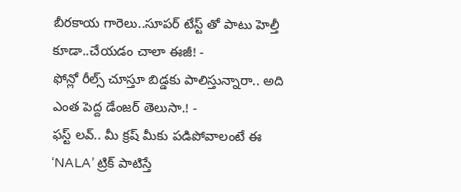బీరకాయ గారెలు..సూపర్ టేస్ట్ తో పాటు హెల్తీ కూడా..చేయడం చాలా ఈజీ! -
ఫోన్లో రీల్స్ చూస్తూ బిడ్డకు పాలిస్తున్నారా.. అది ఎంత పెద్ద డేంజర్ తెలుసా.! -
ఫస్ట్ లవ్.. మీ క్రష్ మీకు పడిపోవాలంటే ఈ ‘NALA’ ట్రిక్ పాటిస్తే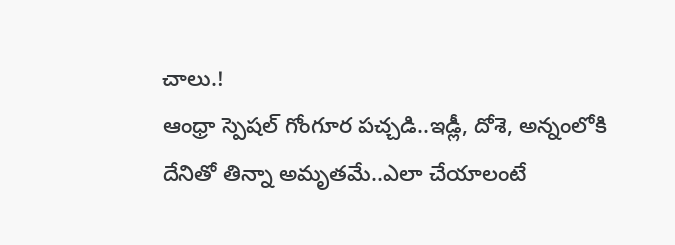చాలు.!
ఆంధ్రా స్పెషల్ గోంగూర పచ్చడి..ఇడ్లీ, దోశె, అన్నంలోకి దేనితో తిన్నా అమృతమే..ఎలా చేయాలంటే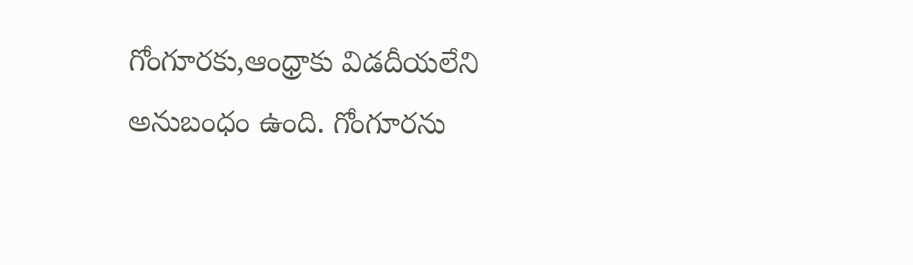గోంగూరకు,ఆంధ్రాకు విడదీయలేని అనుబంధం ఉంది. గోంగూరను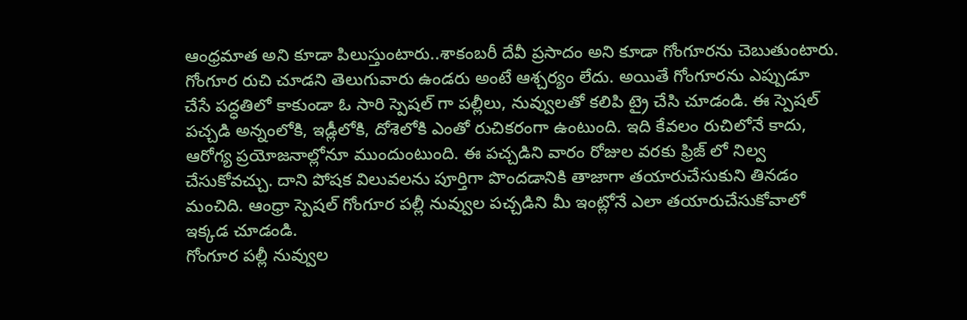ఆంధ్రమాత అని కూడా పిలుస్తుంటారు..శాకంబరీ దేవీ ప్రసాదం అని కూడా గోంగూరను చెబుతుంటారు. గోంగూర రుచి చూడని తెలుగువారు ఉండరు అంటే ఆశ్చర్యం లేదు. అయితే గోంగూరను ఎప్పుడూ చేసే పద్ధతిలో కాకుండా ఓ సారి స్పెషల్ గా పల్లీలు, నువ్వులతో కలిపి ట్రై చేసి చూడండి. ఈ స్పెషల్ పచ్చడి అన్నంలోకి, ఇడ్లీలోకి, దోశెలోకి ఎంతో రుచికరంగా ఉంటుంది. ఇది కేవలం రుచిలోనే కాదు, ఆరోగ్య ప్రయోజనాల్లోనూ ముందుంటుంది. ఈ పచ్చడిని వారం రోజుల వరకు ఫ్రిజ్ లో నిల్వ చేసుకోవచ్చు. దాని పోషక విలువలను పూర్తిగా పొందడానికి తాజాగా తయారుచేసుకుని తినడం మంచిది. ఆంధ్రా స్పెషల్ గోంగూర పల్లీ నువ్వుల పచ్చడిని మీ ఇంట్లోనే ఎలా తయారుచేసుకోవాలో ఇక్కడ చూడండి.
గోంగూర పల్లీ నువ్వుల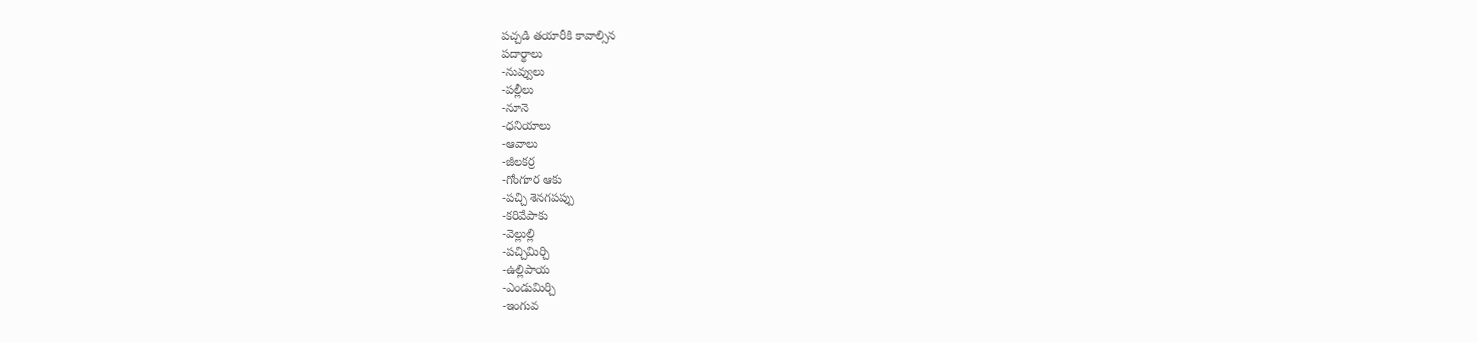పచ్చడి తయారీకి కావాల్సిన
పదార్థాలు
-నువ్వులు
-పల్లీలు
-నూనె
-ధనియాలు
-ఆవాలు
-జీలకర్ర
-గోంగూర ఆకు
-పచ్చి శెనగపప్పు
-కరివేపాకు
-వెల్లుల్లి
-పచ్చిమిర్చి
-ఉల్లిపాయ
-ఎండుమిర్చి
-ఇంగువ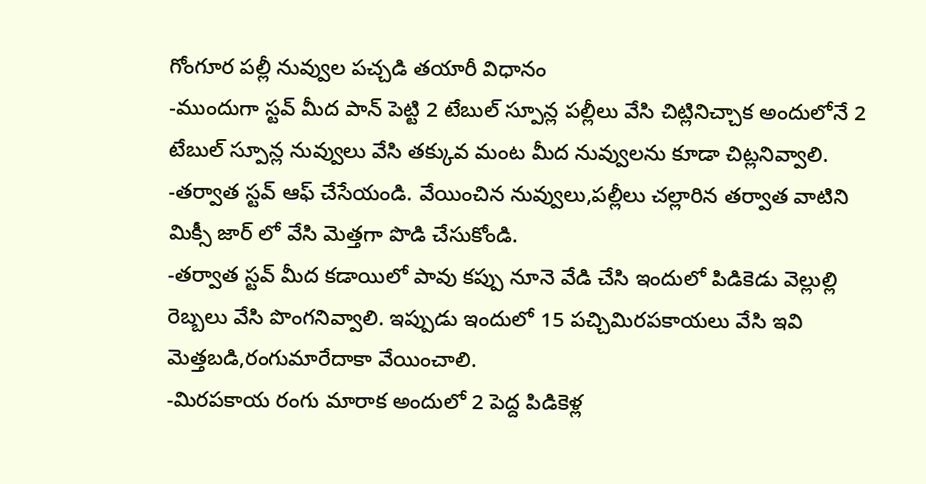గోంగూర పల్లీ నువ్వుల పచ్చడి తయారీ విధానం
-ముందుగా స్టవ్ మీద పాన్ పెట్టి 2 టేబుల్ స్పూన్ల పల్లీలు వేసి చిట్లినిచ్చాక అందులోనే 2 టేబుల్ స్పూన్ల నువ్వులు వేసి తక్కువ మంట మీద నువ్వులను కూడా చిట్లనివ్వాలి.
-తర్వాత స్టవ్ ఆఫ్ చేసేయండి. వేయించిన నువ్వులు,పల్లీలు చల్లారిన తర్వాత వాటిని మిక్సీ జార్ లో వేసి మెత్తగా పొడి చేసుకోండి.
-తర్వాత స్టవ్ మీద కడాయిలో పావు కప్పు నూనె వేడి చేసి ఇందులో పిడికెడు వెల్లుల్లి రెబ్బలు వేసి పొంగనివ్వాలి. ఇప్పుడు ఇందులో 15 పచ్చిమిరపకాయలు వేసి ఇవి మెత్తబడి,రంగుమారేదాకా వేయించాలి.
-మిరపకాయ రంగు మారాక అందులో 2 పెద్ద పిడికెళ్ల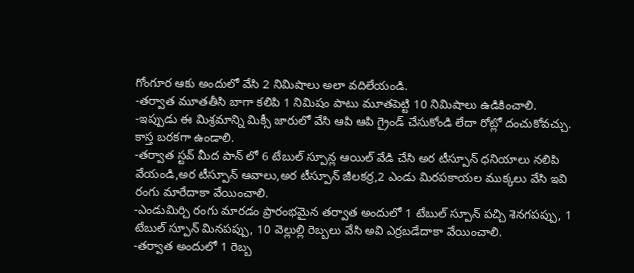గోంగూర ఆకు అందులో వేసి 2 నిమిషాలు అలా వదిలేయండి.
-తర్వాత మూతతీసి బాగా కలిపి 1 నిమిషం పాటు మూతపెట్టి 10 నిమిషాలు ఉడికించాలి.
-ఇప్పుడు ఈ మిశ్రమాన్ని మిక్సీ జారులో వేసి ఆపి ఆపి గ్రైండ్ చేసుకోండి లేదా రోట్లో దంచుకోవచ్చు. కాస్త బరకగా ఉండాలి.
-తర్వాత స్టవ్ మీద పాన్ లో 6 టేబుల్ స్పూన్ల ఆయిల్ వేడి చేసి అర టీస్పూన్ ధనియాలు నలిపి వేయండి,అర టీస్పూన్ ఆవాలు,అర టీస్పూన్ జీలకర్ర,2 ఎండు మిరపకాయల ముక్కలు వేసి ఇవి రంగు మారేదాకా వేయించాలి.
-ఎండుమిర్చి రంగు మారడం ప్రారంభమైన తర్వాత అందులో 1 టేబుల్ స్పూన్ పచ్చి శెనగపప్పు, 1 టేబుల్ స్పూన్ మినపప్పు, 10 వెల్లుల్లి రెబ్బలు వేసి అవి ఎర్రబడేదాకా వేయించాలి.
-తర్వాత అందులో 1 రెబ్బ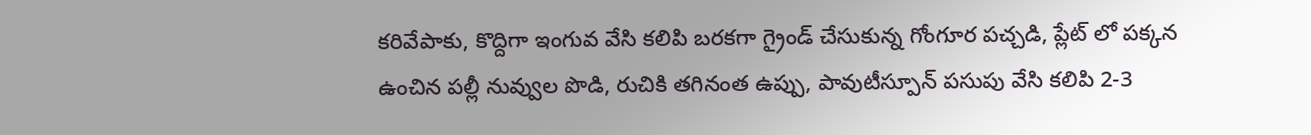కరివేపాకు, కొద్దిగా ఇంగువ వేసి కలిపి బరకగా గ్రైండ్ చేసుకున్న గోంగూర పచ్చడి, ప్లేట్ లో పక్కన ఉంచిన పల్లీ నువ్వుల పొడి, రుచికి తగినంత ఉప్పు, పావుటీస్పూన్ పసుపు వేసి కలిపి 2-3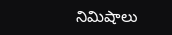నిమిషాలు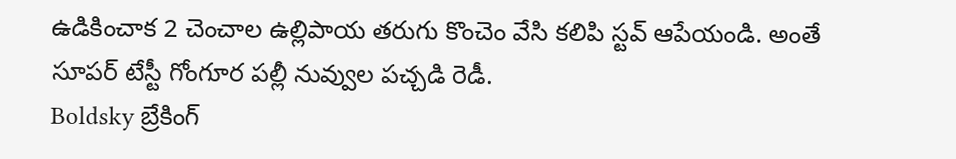ఉడికించాక 2 చెంచాల ఉల్లిపాయ తరుగు కొంచెం వేసి కలిపి స్టవ్ ఆపేయండి. అంతే సూపర్ టేస్టీ గోంగూర పల్లీ నువ్వుల పచ్చడి రెడీ.
Boldsky బ్రేకింగ్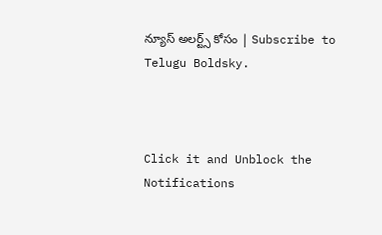న్యూస్ అలర్ట్స్ కోసం | Subscribe to Telugu Boldsky.



Click it and Unblock the Notifications